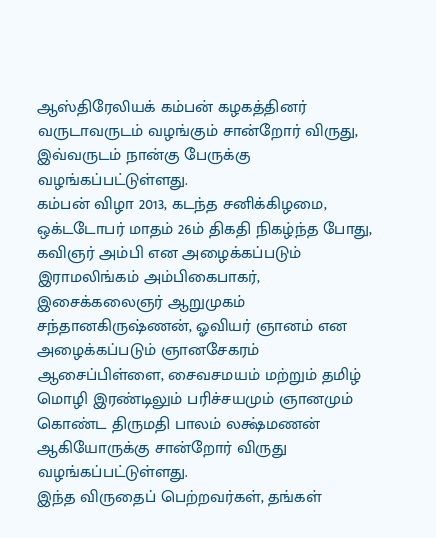ஆஸ்திரேலியக் கம்பன் கழகத்தினர் வருடாவருடம் வழங்கும் சான்றோர் விருது, இவ்வருடம் நான்கு பேருக்கு வழங்கப்பட்டுள்ளது.
கம்பன் விழா 2013, கடந்த சனிக்கிழமை, ஒக்டடோபர் மாதம் 26ம் திகதி நிகழ்ந்த போது, கவிஞர் அம்பி என அழைக்கப்படும் இராமலிங்கம் அம்பிகைபாகர், இசைக்கலைஞர் ஆறுமுகம் சந்தானகிருஷ்ணன், ஓவியர் ஞானம் என அழைக்கப்படும் ஞானசேகரம் ஆசைப்பிள்ளை, சைவசமயம் மற்றும் தமிழ் மொழி இரண்டிலும் பரிச்சயமும் ஞானமும் கொண்ட திருமதி பாலம் லக்ஷ்மணன் ஆகியோருக்கு சான்றோர் விருது வழங்கப்பட்டுள்ளது.
இந்த விருதைப் பெற்றவர்கள், தங்கள்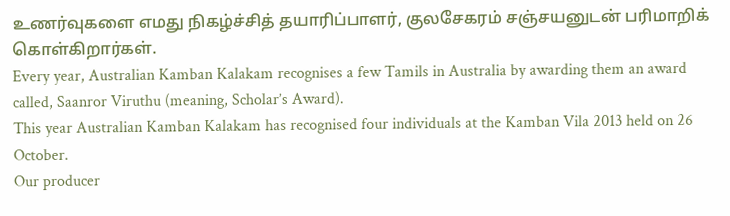உணர்வுகளை எமது நிகழ்ச்சித் தயாரிப்பாளர், குலசேகரம் சஞ்சயனுடன் பரிமாறிக் கொள்கிறார்கள்.
Every year, Australian Kamban Kalakam recognises a few Tamils in Australia by awarding them an award called, Saanror Viruthu (meaning, Scholar’s Award).
This year Australian Kamban Kalakam has recognised four individuals at the Kamban Vila 2013 held on 26 October.
Our producer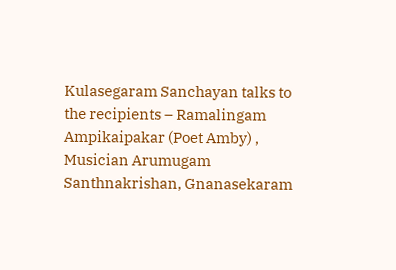Kulasegaram Sanchayan talks to the recipients – Ramalingam Ampikaipakar (Poet Amby) , Musician Arumugam Santhnakrishan, Gnanasekaram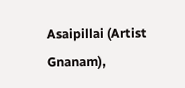Asaipillai (Artist Gnanam),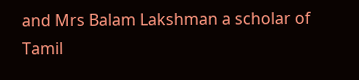and Mrs Balam Lakshman a scholar of Tamil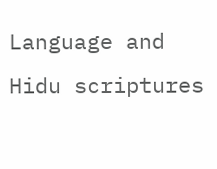Language and Hidu scriptures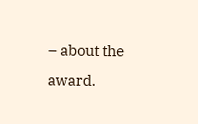– about the award.